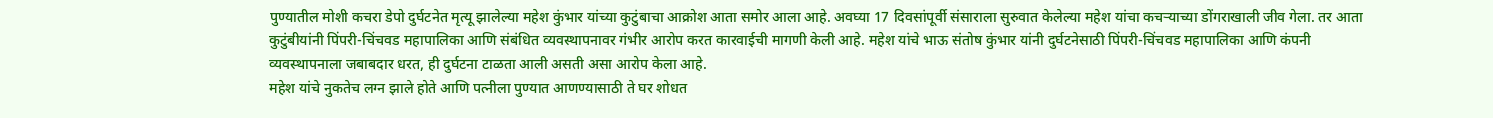पुण्यातील मोशी कचरा डेपो दुर्घटनेत मृत्यू झालेल्या महेश कुंभार यांच्या कुटुंबाचा आक्रोश आता समोर आला आहे. अवघ्या 17 दिवसांपूर्वी संसाराला सुरुवात केलेल्या महेश यांचा कचऱ्याच्या डोंगराखाली जीव गेला. तर आता कुटुंबीयांनी पिंपरी-चिंचवड महापालिका आणि संबंधित व्यवस्थापनावर गंभीर आरोप करत कारवाईची मागणी केली आहे. महेश यांचे भाऊ संतोष कुंभार यांनी दुर्घटनेसाठी पिंपरी-चिंचवड महापालिका आणि कंपनी व्यवस्थापनाला जबाबदार धरत, ही दुर्घटना टाळता आली असती असा आरोप केला आहे.
महेश यांचे नुकतेच लग्न झाले होते आणि पत्नीला पुण्यात आणण्यासाठी ते घर शोधत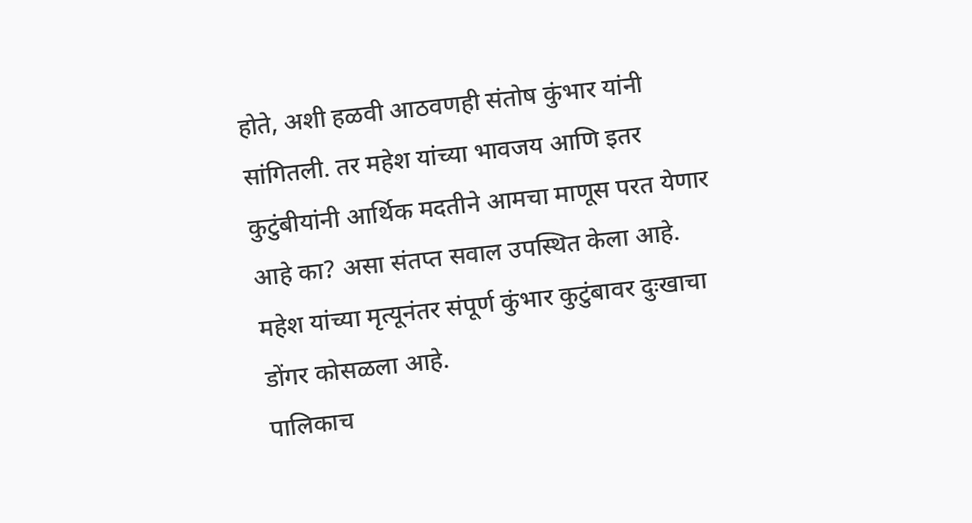होते, अशी हळवी आठवणही संतोष कुंभार यांनी सांगितली. तर महेश यांच्या भावजय आणि इतर कुटुंबीयांनी आर्थिक मदतीने आमचा माणूस परत येणार आहे का? असा संतप्त सवाल उपस्थित केला आहे. महेश यांच्या मृत्यूनंतर संपूर्ण कुंभार कुटुंबावर दुःखाचा डोंगर कोसळला आहे.
पालिकाच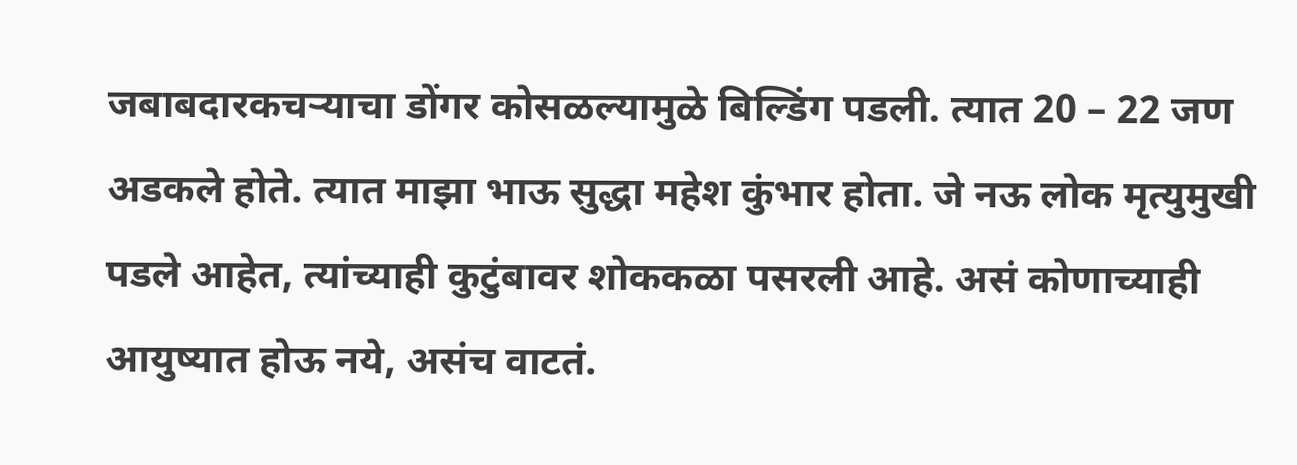जबाबदारकचऱ्याचा डोंगर कोसळल्यामुळे बिल्डिंग पडली. त्यात 20 – 22 जण अडकले होते. त्यात माझा भाऊ सुद्धा महेश कुंभार होता. जे नऊ लोक मृत्युमुखी पडले आहेत, त्यांच्याही कुटुंबावर शोककळा पसरली आहे. असं कोणाच्याही आयुष्यात होऊ नये, असंच वाटतं.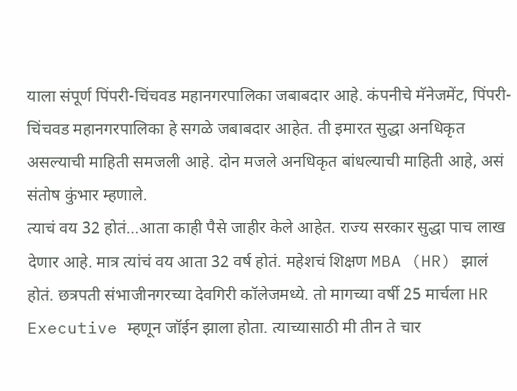याला संपूर्ण पिंपरी-चिंचवड महानगरपालिका जबाबदार आहे. कंपनीचे मॅनेजमेंट, पिंपरी-चिंचवड महानगरपालिका हे सगळे जबाबदार आहेत. ती इमारत सुद्धा अनधिकृत असल्याची माहिती समजली आहे. दोन मजले अनधिकृत बांधल्याची माहिती आहे, असं संतोष कुंभार म्हणाले.
त्याचं वय 32 होतं…आता काही पैसे जाहीर केले आहेत. राज्य सरकार सुद्धा पाच लाख देणार आहे. मात्र त्यांचं वय आता 32 वर्ष होतं. महेशचं शिक्षण MBA (HR) झालं होतं. छत्रपती संभाजीनगरच्या देवगिरी कॉलेजमध्ये. तो मागच्या वर्षी 25 मार्चला HR Executive म्हणून जॉईन झाला होता. त्याच्यासाठी मी तीन ते चार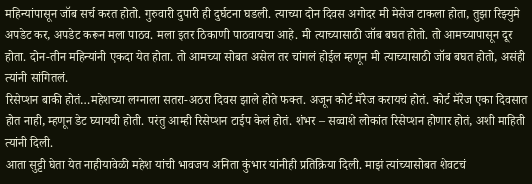महिन्यांपासून जॉब सर्च करत होतो. गुरुवारी दुपारी ही दुर्घटना घडली. त्याच्या दोन दिवस अगोदर मी मेसेज टाकला होता, तुझा रिझ्युमे अपडेट कर, अपडेट करून मला पाठव. मला इतर ठिकाणी पाठवायचा आहे. मी त्याच्यासाठी जॉब बघत होतो. तो आमच्यापासून दूर होता. दोन-तीन महिन्यांनी एकदा येत होता. तो आमच्या सोबत असेल तर चांगलं होईल म्हणून मी त्याच्यासाठी जॉब बघत होतो, असंही त्यांनी सांगितलं.
रिसेप्शन बाकी होतं…महेशच्या लग्नाला सतरा-अठरा दिवस झाले होते फक्त. अजून कोर्ट मॅरेज करायचं होतं. कोर्ट मॅरेज एका दिवसात होत नाही, म्हणून डेट घ्यायची होती. परंतु आम्ही रिसेप्शन टाईप केलं होतं. शंभर – सव्वाशे लोकांत रिसेप्शन होणार होतं, अशी माहिती त्यांनी दिली.
आता सुट्टी घेता येत नाहीयावेळी महेश यांची भावजय अनिता कुंभार यांनीही प्रतिक्रिया दिली. माझं त्यांच्यासोबत शेवटचं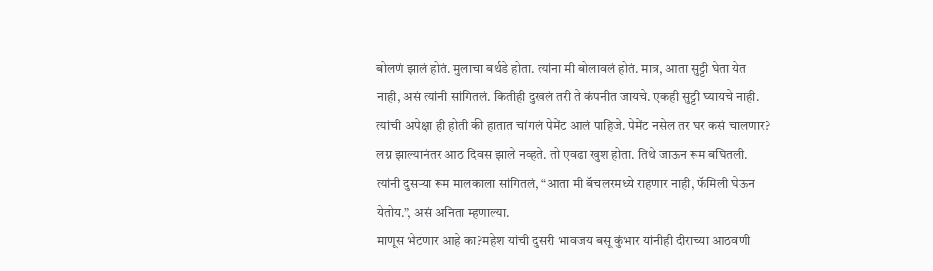बोलणं झालं होतं. मुलाचा बर्थडे होता. त्यांना मी बोलावलं होतं. मात्र, आता सुट्टी घेता येत नाही, असं त्यांनी सांगितलं. कितीही दुखलं तरी ते कंपनीत जायचे. एकही सुट्टी घ्यायचे नाही. त्यांची अपेक्षा ही होती की हातात चांगलं पेमेंट आलं पाहिजे. पेमेंट नसेल तर घर कसं चालणार? लग्न झाल्यानंतर आठ दिवस झाले नव्हते. तो एवढा खुश होता. तिथे जाऊन रूम बघितली. त्यांनी दुसऱ्या रूम मालकाला सांगितलं, “आता मी बॅचलरमध्ये राहणार नाही, फॅमिली घेऊन येतोय.”, असं अनिता म्हणाल्या.
माणूस भेटणार आहे का?महेश यांची दुसरी भावजय बसू कुंभार यांनीही दीराच्या आठवणी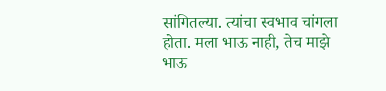सांगितल्या. त्यांचा स्वभाव चांगला होता. मला भाऊ नाही, तेच माझे भाऊ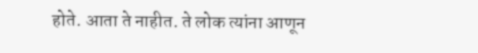होते. आता ते नाहीत. ते लोक त्यांना आणून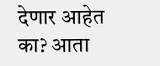देणार आहेत का? आता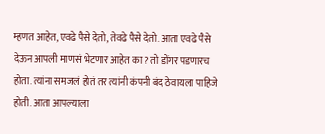म्हणत आहेत, एवढे पैसे देतो, तेवढे पैसे देतो. आता एवढे पैसे देऊन आपली माणसं भेटणार आहेत का? तो डोंगर पडणारच होता. त्यांना समजलं होतं तर त्यांनी कंपनी बंद ठेवायला पाहिजे होती. आता आपल्याला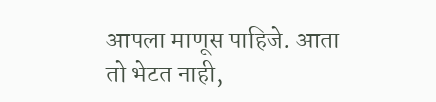आपला माणूस पाहिजे. आता तो भेटत नाही,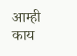आम्ही काय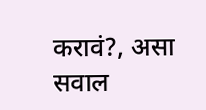करावं?, असा सवाल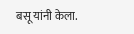बसू यांनी केला.